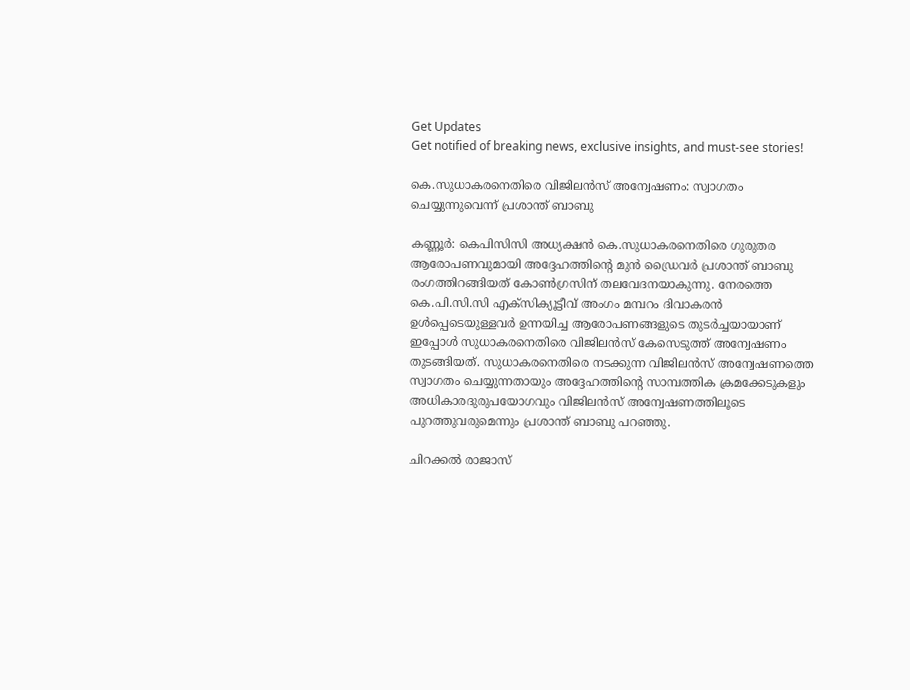Get Updates
Get notified of breaking news, exclusive insights, and must-see stories!

കെ.സുധാകരനെതിരെ വിജിലന്‍സ് അന്വേഷണം: സ്വാഗതം ചെയ്യുന്നുവെന്ന് പ്രശാന്ത് ബാബു

കണ്ണൂര്‍: കെപിസിസി അധ്യക്ഷന്‍ കെ.സുധാകരനെതിരെ ഗുരുതര ആരോപണവുമായി അദ്ദേഹത്തിന്റെ മുന്‍ ഡ്രൈവര്‍ പ്രശാന്ത് ബാബു രംഗത്തിറങ്ങിയത് കോണ്‍ഗ്രസിന് തലവേദനയാകുന്നു. നേരത്തെ കെ.പി.സി.സി എക്‌സിക്യൂട്ടീവ് അംഗം മമ്പറം ദിവാകരന്‍ ഉള്‍പ്പെടെയുള്ളവര്‍ ഉന്നയിച്ച ആരോപണങ്ങളുടെ തുടര്‍ച്ചയായാണ് ഇപ്പോള്‍ സുധാകരനെതിരെ വിജിലന്‍സ് കേസെടുത്ത് അന്വേഷണം തുടങ്ങിയത്. സുധാകരനെതിരെ നടക്കുന്ന വിജിലന്‍സ് അന്വേഷണത്തെ സ്വാഗതം ചെയ്യുന്നതായും അദ്ദേഹത്തിന്റെ സാമ്പത്തിക ക്രമക്കേടുകളും അധികാരദുരുപയോഗവും വിജിലന്‍സ് അന്വേഷണത്തിലൂടെ പുറത്തുവരുമെന്നും പ്രശാന്ത് ബാബു പറഞ്ഞു.

ചിറക്കല്‍ രാജാസ്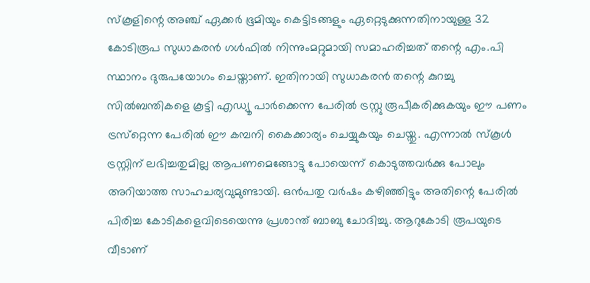സ്‌കൂളിന്റെ അഞ്ച് ഏക്കർ ഭൂമിയും കെട്ടിടങ്ങളും ഏറ്റെടുക്കുന്നതിനായുള്ള 32 കോടിരൂപ സുധാകരന്‍ ഗള്‍ഫില്‍ നിന്നുംമറ്റുമായി സമാഹരിച്ചത് തന്റെ എം.പി സ്ഥാനം ദുരുപയോഗം ചെയ്താണ്. ഇതിനായി സുധാകരന്‍ തന്റെ കുറച്ചു സില്‍ബന്തികളെ കൂട്ടി എഡ്യൂ പാര്‍ക്കെന്ന പേരില്‍ ട്രസ്റ്റു രൂപീകരിക്കുകയും ഈ പണം ട്രസ്‌റ്റെന്ന പേരില്‍ ഈ കമ്പനി കൈക്കാര്യം ചെയ്യുകയും ചെയ്തു. എന്നാല്‍ സ്‌കൂള്‍ ട്രസ്റ്റിന് ലഭിച്ചതുമില്ല ആപണമെങ്ങോട്ടു പോയെന്ന് കൊടുത്തവര്‍ക്കു പോലും അറിയാത്ത സാഹചര്യവുമുണ്ടായി. ഒന്‍പതു വര്‍ഷം കഴിഞ്ഞിട്ടും അതിന്റെ പേരില്‍ പിരിച്ച കോടികളെവിടെയെന്നു പ്രശാന്ത് ബാബു ചോദിച്ചു. ആറുകോടി രൂപയുടെ വീടാണ്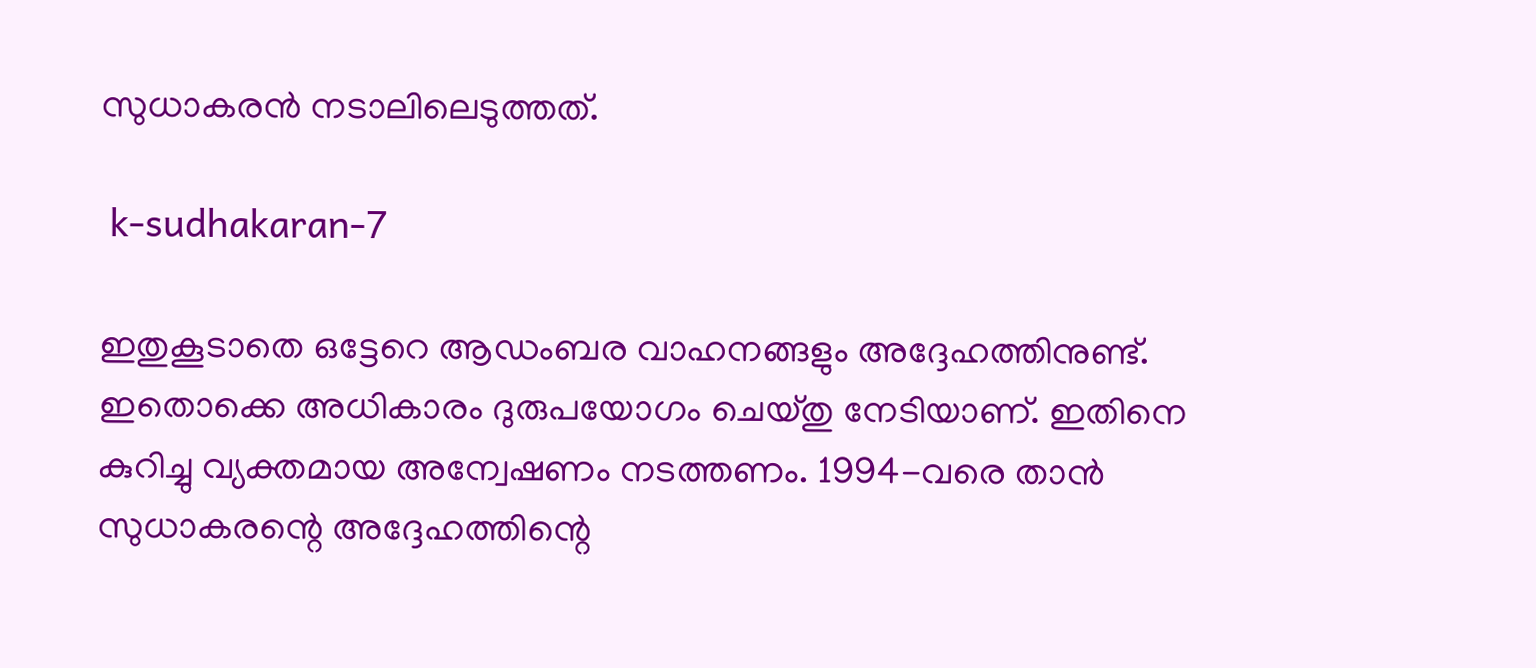സുധാകരന്‍ നടാലിലെടുത്തത്.

 k-sudhakaran-7

ഇതുകൂടാതെ ഒട്ടേറെ ആഡംബര വാഹനങ്ങളും അദ്ദേഹത്തിനുണ്ട്. ഇതൊക്കെ അധികാരം ദുരുപയോഗം ചെയ്തു നേടിയാണ്. ഇതിനെ കുറിച്ചു വ്യക്തമായ അന്വേഷണം നടത്തണം. 1994-വരെ താന്‍ സുധാകരന്റെ അദ്ദേഹത്തിന്റെ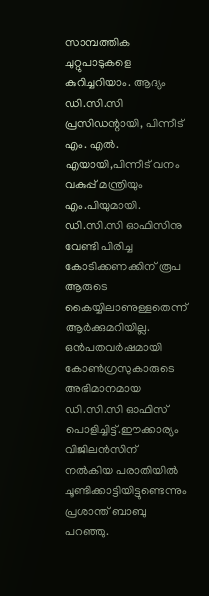സാമ്പത്തിക ചുറ്റുപാടുകളെ കുറിച്ചറിയാം. ആദ്യം ഡി.സി.സി പ്രസിഡന്റായി, പിന്നീട് എം. എല്‍. എയായി,പിന്നീട് വനം വകുപ്പ് മന്ത്രിയും എം.പിയുമായി. ഡി.സി.സി ഓഫിസിനു വേണ്ടി പിരിച്ച കോടിക്കണക്കിന് രൂപ ആരുടെ കൈയ്യിലാണുള്ളതെന്ന് ആര്‍ക്കുമറിയില്ല. ഒന്‍പതവര്‍ഷമായി കോണ്‍ഗ്രസുകാരുടെ അഭിമാനമായ ഡി.സി.സി ഓഫിസ് പൊളിച്ചിട്ട്.ഈക്കാര്യം വിജിലന്‍സിന് നല്‍കിയ പരാതിയില്‍ ചൂണ്ടിക്കാട്ടിയിട്ടുണ്ടെന്നും പ്രശാന്ത് ബാബു പറഞ്ഞു.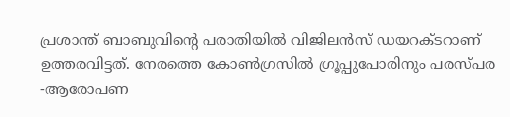പ്രശാന്ത് ബാബുവിന്റെ പരാതിയില്‍ വിജിലന്‍സ് ഡയറക്ടറാണ് ഉത്തരവിട്ടത്. നേരത്തെ കോണ്‍ഗ്രസില്‍ ഗ്രൂപ്പുപോരിനും പരസ്പര -ആരോപണ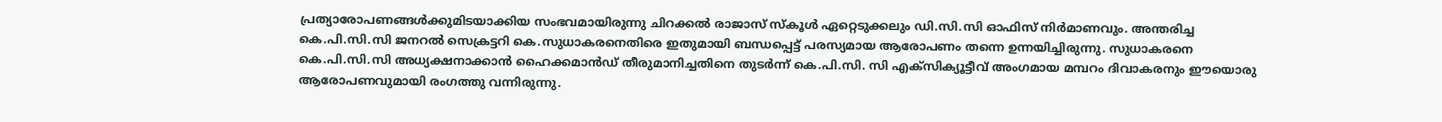പ്രത്യാരോപണങ്ങള്‍ക്കുമിടയാക്കിയ സംഭവമായിരുന്നു ചിറക്കല്‍ രാജാസ് സ്‌കൂള്‍ ഏറ്റെടുക്കലും ഡി.സി.സി ഓഫിസ് നിര്‍മാണവും. അന്തരിച്ച കെ.പി.സി.സി ജനറല്‍ സെക്രട്ടറി കെ.സുധാകരനെതിരെ ഇതുമായി ബന്ധപ്പെട്ട് പരസ്യമായ ആരോപണം തന്നെ ഉന്നയിച്ചിരുന്നു. സുധാകരനെ കെ.പി.സി.സി അധ്യക്ഷനാക്കാന്‍ ഹൈക്കമാന്‍ഡ് തീരുമാനിച്ചതിനെ തുടര്‍ന്ന് കെ.പി.സി. സി എക്‌സിക്യൂട്ടീവ് അംഗമായ മമ്പറം ദിവാകരനും ഈയൊരു ആരോപണവുമായി രംഗത്തു വന്നിരുന്നു.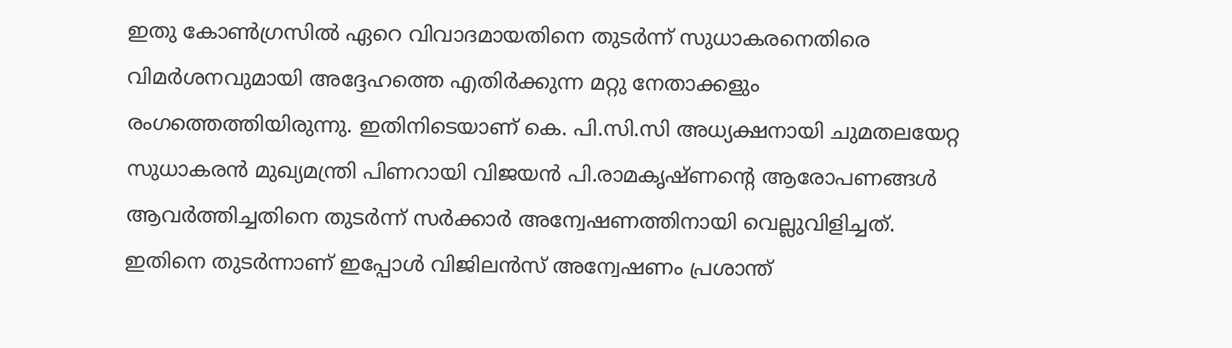ഇതു കോണ്‍ഗ്രസില്‍ ഏറെ വിവാദമായതിനെ തുടര്‍ന്ന് സുധാകരനെതിരെ വിമര്‍ശനവുമായി അദ്ദേഹത്തെ എതിര്‍ക്കുന്ന മറ്റു നേതാക്കളും രംഗത്തെത്തിയിരുന്നു. ഇതിനിടെയാണ് കെ. പി.സി.സി അധ്യക്ഷനായി ചുമതലയേറ്റ സുധാകരന്‍ മുഖ്യമന്ത്രി പിണറായി വിജയന്‍ പി.രാമകൃഷ്ണന്റെ ആരോപണങ്ങള്‍ ആവര്‍ത്തിച്ചതിനെ തുടര്‍ന്ന് സര്‍ക്കാര്‍ അന്വേഷണത്തിനായി വെല്ലുവിളിച്ചത്. ഇതിനെ തുടര്‍ന്നാണ് ഇപ്പോള്‍ വിജിലന്‍സ് അന്വേഷണം പ്രശാന്ത്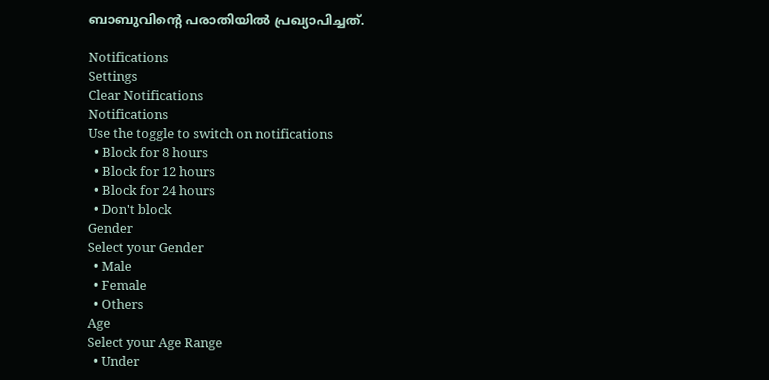ബാബുവിന്റെ പരാതിയില്‍ പ്രഖ്യാപിച്ചത്.

Notifications
Settings
Clear Notifications
Notifications
Use the toggle to switch on notifications
  • Block for 8 hours
  • Block for 12 hours
  • Block for 24 hours
  • Don't block
Gender
Select your Gender
  • Male
  • Female
  • Others
Age
Select your Age Range
  • Under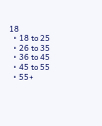18
  • 18 to 25
  • 26 to 35
  • 36 to 45
  • 45 to 55
  • 55+